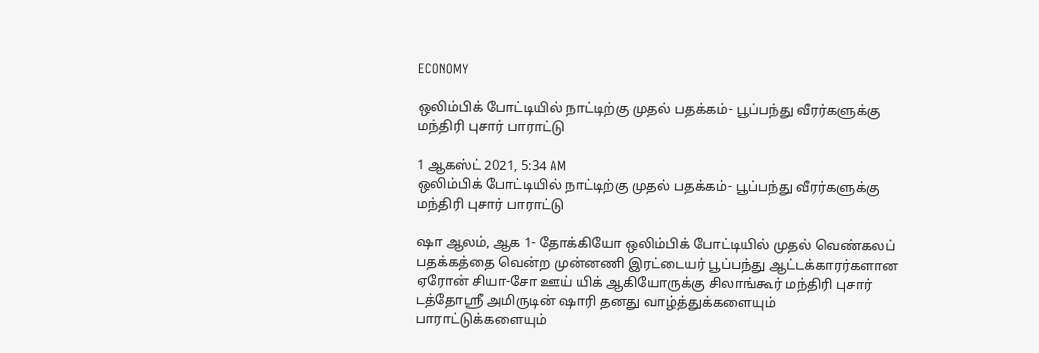ECONOMY

ஒலிம்பிக் போட்டியில் நாட்டிற்கு முதல் பதக்கம்- பூப்பந்து வீரர்களுக்கு மந்திரி புசார் பாராட்டு

1 ஆகஸ்ட் 2021, 5:34 AM
ஒலிம்பிக் போட்டியில் நாட்டிற்கு முதல் பதக்கம்- பூப்பந்து வீரர்களுக்கு மந்திரி புசார் பாராட்டு

ஷா ஆலம், ஆக 1- தோக்கியோ ஒலிம்பிக் போட்டியில் முதல் வெண்கலப் பதக்கத்தை வென்ற முன்னணி இரட்டையர் பூப்பந்து ஆட்டக்காரர்களான ஏரோன் சியா-சோ ஊய் யிக் ஆகியோருக்கு சிலாங்கூர் மந்திரி புசார் டத்தோஸ்ரீ அமிருடின் ஷாரி தனது வாழ்த்துக்களையும் பாராட்டுக்களையும்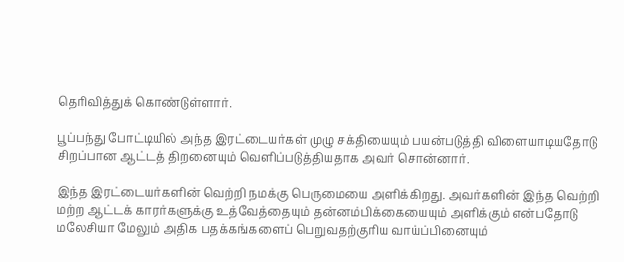தெரிவித்துக் கொண்டுள்ளார்.

பூப்பந்து போட்டியில் அந்த இரட்டையர்கள் முழு சக்தியையும் பயன்படுத்தி விளையாடியதோடு சிறப்பான ஆட்டத் திறனையும் வெளிப்படுத்தியதாக அவர் சொன்னார்.

இந்த இரட்டையர்களின் வெற்றி நமக்கு பெருமையை அளிக்கிறது. அவர்களின் இந்த வெற்றி மற்ற ஆட்டக் காரர்களுக்கு உத்வேத்தையும் தன்னம்பிக்கையையும் அளிக்கும் என்பதோடு மலேசியா மேலும் அதிக பதக்கங்களைப் பெறுவதற்குரிய வாய்ப்பினையும்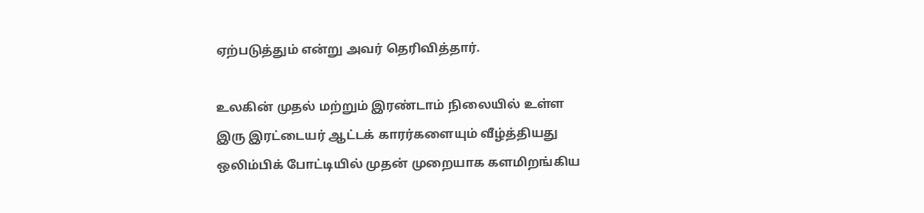ஏற்படுத்தும் என்று அவர் தெரிவித்தார்.

உலகின் முதல் மற்றும் இரண்டாம் நிலையில் உள்ள இரு இரட்டையர் ஆட்டக் காரர்களையும் வீழ்த்தியது ஒலிம்பிக் போட்டியில் முதன் முறையாக களமிறங்கிய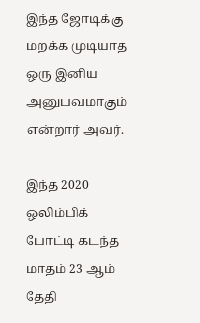இந்த ஜோடிக்கு மறக்க முடியாத ஒரு இனிய அனுபவமாகும் என்றார் அவர்.

இந்த 2020 ஒலிம்பிக் போட்டி கடந்த மாதம் 23 ஆம் தேதி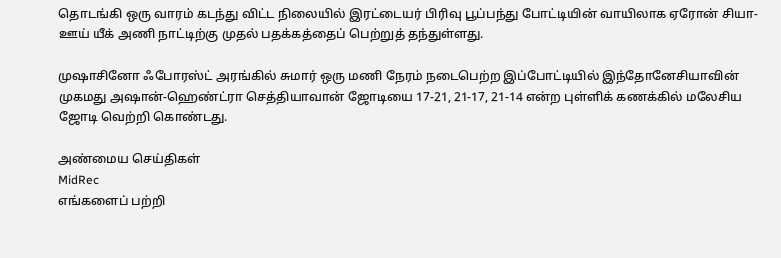தொடங்கி ஒரு வாரம் கடந்து விட்ட நிலையில் இரட்டையர் பிரிவு பூப்பந்து போட்டியின் வாயிலாக ஏரோன் சியா-ஊய் யீக் அணி நாட்டிற்கு முதல் பதக்கத்தைப் பெற்றுத் தந்துள்ளது.

முஷாசினோ ஃபோரஸ்ட் அரங்கில் சுமார் ஒரு மணி நேரம் நடைபெற்ற இப்போட்டியில் இந்தோனேசியாவின் முகமது அஷான்-ஹெண்ட்ரா செத்தியாவான் ஜோடியை 17-21, 21-17, 21-14 என்ற புள்ளிக் கணக்கில் மலேசிய ஜோடி வெற்றி கொண்டது.

அண்மைய செய்திகள்
MidRec
எங்களைப் பற்றி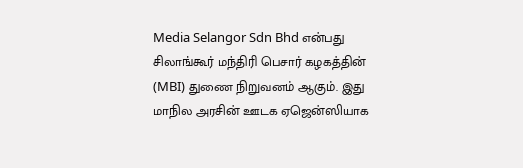Media Selangor Sdn Bhd என்பது சிலாங்கூர் மந்திரி பெசார் கழகத்தின் (MBI) துணை நிறுவனம் ஆகும். இது மாநில அரசின் ஊடக ஏஜென்ஸியாக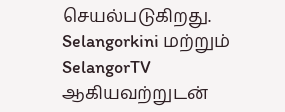செயல்படுகிறது. Selangorkini மற்றும் SelangorTV ஆகியவற்றுடன்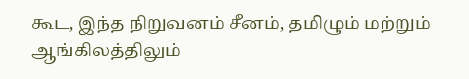கூட, இந்த நிறுவனம் சீனம், தமிழும் மற்றும் ஆங்கிலத்திலும்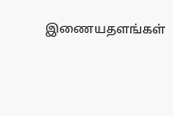இணையதளங்கள்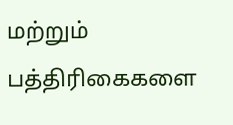மற்றும் பத்திரிகைகளை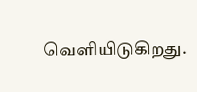வெளியிடுகிறது.